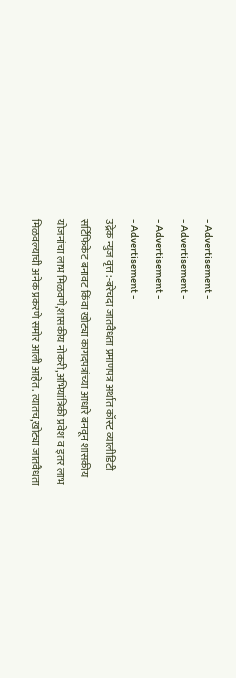- Advertisement -
- Advertisement -
- Advertisement -
- Advertisement -
उद्रेक न्युज वृत्त :-बरेचदा जातवैधता प्रमाणपत्र अर्थात कॉस्ट व्यालीडिटी सर्टिफिकेट बनावट किंवा खोट्या कागदपत्रांच्या आधारे बनवून शासकीय योजनांचा लाभ मिळवणे,शासकीय नोकरी,अभियांत्रिकी प्रवेश व इतर लाभ मिळवल्याची अनेक प्रकरणे समोर आली आहेत. त्यातच,खोट्या जातवैधता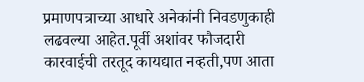प्रमाणपत्राच्या आधारे अनेकांनी निवडणुकाही लढवल्या आहेत.पूर्वी अशांवर फौजदारी कारवाईची तरतूद कायद्यात नव्हती,पण आता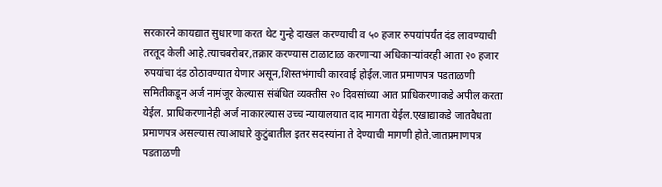सरकारने कायद्यात सुधारणा करत थेट गुन्हे दाखल करण्याची व ५० हजार रुपयांपर्यंत दंड लावण्याची तरतूद केली आहे.त्याचबरोबर,तक्रार करण्यास टाळाटाळ करणाऱ्या अधिकाऱ्यांवरही आता २० हजार रुपयांचा दंड ठोठावण्यात येणार असून,शिस्तभंगाची कारवाई होईल.जात प्रमाणपत्र पडताळणी समितीकडून अर्ज नामंजूर केल्यास संबंधित व्यक्तीस २० दिवसांच्या आत प्राधिकरणाकडे अपील करता येईल. प्राधिकरणानेही अर्ज नाकारल्यास उच्च न्यायालयात दाद मागता येईल.एखाद्याकडे जातवैधता प्रमाणपत्र असल्यास त्याआधारे कुटुंबातील इतर सदस्यांना ते देण्याची मागणी होते.जातप्रमाणपत्र पडताळणी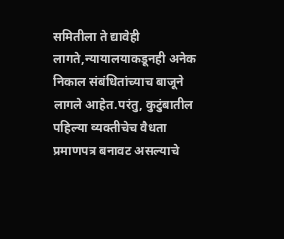समितीला ते द्यावेही लागते,न्यायालयाकडूनही अनेक निकाल संबंधितांच्याच बाजूने लागले आहेत.परंतु, कुटुंबातील पहिल्या व्यक्तीचेच वैधता प्रमाणपत्र बनावट असल्याचे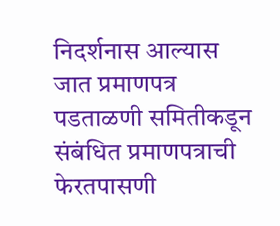निदर्शनास आल्यास जात प्रमाणपत्र पडताळणी समितीकडून संबंधित प्रमाणपत्राची फेरतपासणी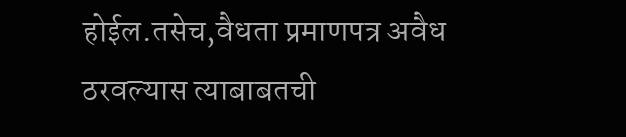होईल.तसेच,वैधता प्रमाणपत्र अवैध ठरवल्यास त्याबाबतची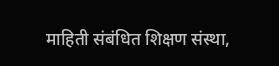माहिती संबंधित शिक्षण संस्था,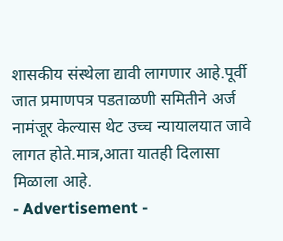शासकीय संस्थेला द्यावी लागणार आहे.पूर्वी जात प्रमाणपत्र पडताळणी समितीने अर्ज नामंजूर केल्यास थेट उच्च न्यायालयात जावे लागत होते.मात्र,आता यातही दिलासा मिळाला आहे.
- Advertisement -